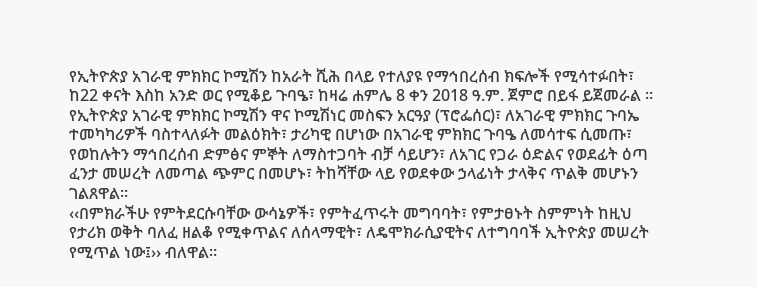የኢትዮጵያ አገራዊ ምክክር ኮሚሽን ከአራት ሺሕ በላይ የተለያዩ የማኅበረሰብ ክፍሎች የሚሳተፉበት፣ ከ22 ቀናት እስከ አንድ ወር የሚቆይ ጉባዔ፣ ከዛሬ ሐምሌ 8 ቀን 2018 ዓ.ም. ጀምሮ በይፋ ይጀመራል ።
የኢትዮጵያ አገራዊ ምክክር ኮሚሽን ዋና ኮሚሽነር መስፍን አርዓያ (ፕሮፌሰር)፣ ለአገራዊ ምክክር ጉባኤ ተመካካሪዎች ባስተላለፉት መልዕክት፣ ታሪካዊ በሆነው በአገራዊ ምክክር ጉባዔ ለመሳተፍ ሲመጡ፣ የወከሉትን ማኅበረሰብ ድምፅና ምኞት ለማስተጋባት ብቻ ሳይሆን፣ ለአገር የጋራ ዕድልና የወደፊት ዕጣ ፈንታ መሠረት ለመጣል ጭምር በመሆኑ፣ ትከሻቸው ላይ የወደቀው ኃላፊነት ታላቅና ጥልቅ መሆኑን ገልጸዋል።
‹‹በምክራችሁ የምትደርሱባቸው ውሳኔዎች፣ የምትፈጥሩት መግባባት፣ የምታፀኑት ስምምነት ከዚህ የታሪክ ወቅት ባለፈ ዘልቆ የሚቀጥልና ለሰላማዊት፣ ለዴሞክራሲያዊትና ለተግባባች ኢትዮጵያ መሠረት የሚጥል ነው፤›› ብለዋል።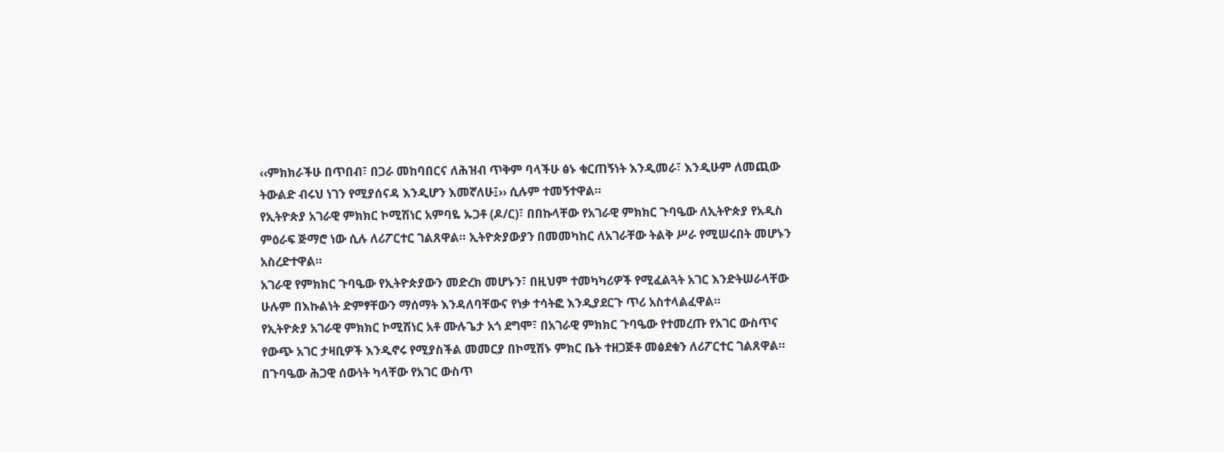‹‹ምክክራችሁ በጥበብ፣ በጋራ መከባበርና ለሕዝብ ጥቅም ባላችሁ ፅኑ ቁርጠኝነት እንዲመራ፣ እንዲሁም ለመጪው ትውልድ ብሩህ ነገን የሚያሰናዳ እንዲሆን እመኛለሁ፤›› ሲሉም ተመኝተዋል።
የኢትዮጵያ አገራዊ ምክክር ኮሚሽነር አምባዬ ኡጋቶ (ዶ/ር)፣ በበኩላቸው የአገራዊ ምክክር ጉባዔው ለኢትዮጵያ የአዲስ ምዕራፍ ጅማሮ ነው ሲሉ ለሪፖርተር ገልጸዋል። ኢትዮጵያውያን በመመካከር ለአገራቸው ትልቅ ሥራ የሚሠሩበት መሆኑን አስረድተዋል።
አገራዊ የምክክር ጉባዔው የኢትዮጵያውን መድረክ መሆኑን፣ በዚህም ተመካካሪዎች የሚፈልጓት አገር እንድትሠራላቸው ሁሉም በእኩልነት ድምፃቸውን ማሰማት እንዳለባቸውና የነቃ ተሳትፎ እንዲያደርጉ ጥሪ አስተላልፈዋል።
የኢትዮጵያ አገራዊ ምክክር ኮሚሽነር አቶ ሙሉጌታ አጎ ደግሞ፣ በአገራዊ ምክክር ጉባዔው የተመረጡ የአገር ውስጥና የውጭ አገር ታዛቢዎች እንዲኖሩ የሚያስችል መመርያ በኮሚሽኑ ምክር ቤት ተዘጋጅቶ መፅደቁን ለሪፖርተር ገልጸዋል። በጉባዔው ሕጋዊ ሰውነት ካላቸው የአገር ውስጥ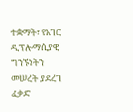ተቋማት፣ የአገር ዲፕሎማሲያዊ ግንኙነትን መሠረት ያደረገ ፈቃድ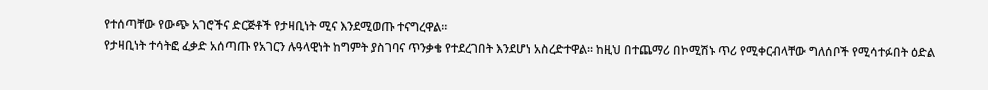የተሰጣቸው የውጭ አገሮችና ድርጅቶች የታዛቢነት ሚና እንደሚወጡ ተናግረዋል።
የታዛቢነት ተሳትፎ ፈቃድ አሰጣጡ የአገርን ሉዓላዊነት ከግምት ያስገባና ጥንቃቄ የተደረገበት እንደሆነ አስረድተዋል። ከዚህ በተጨማሪ በኮሚሽኑ ጥሪ የሚቀርብላቸው ግለሰቦች የሚሳተፉበት ዕድል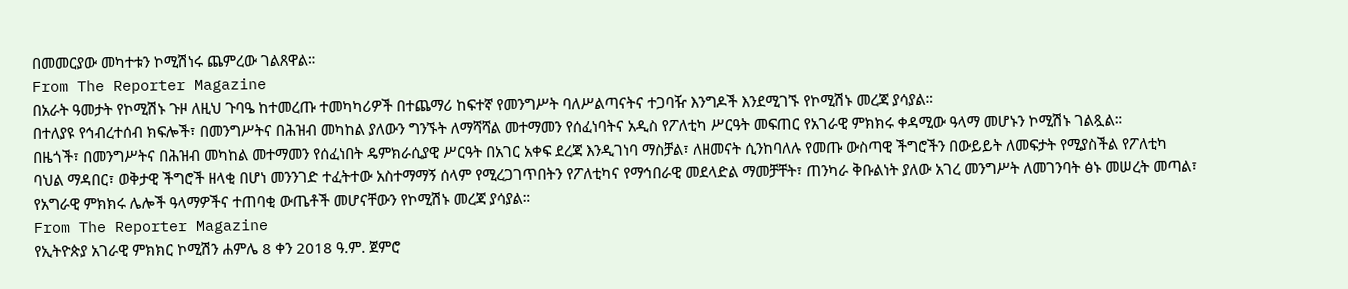በመመርያው መካተቱን ኮሚሽነሩ ጨምረው ገልጸዋል።
From The Reporter Magazine
በአራት ዓመታት የኮሚሽኑ ጉዞ ለዚህ ጉባዔ ከተመረጡ ተመካካሪዎች በተጨማሪ ከፍተኛ የመንግሥት ባለሥልጣናትና ተጋባዥ እንግዶች እንደሚገኙ የኮሚሽኑ መረጃ ያሳያል።
በተለያዩ የኅብረተሰብ ክፍሎች፣ በመንግሥትና በሕዝብ መካከል ያለውን ግንኙት ለማሻሻል መተማመን የሰፈነባትና አዲስ የፖለቲካ ሥርዓት መፍጠር የአገራዊ ምክክሩ ቀዳሚው ዓላማ መሆኑን ኮሚሽኑ ገልጿል።
በዜጎች፣ በመንግሥትና በሕዝብ መካከል መተማመን የሰፈነበት ዴምክራሲያዊ ሥርዓት በአገር አቀፍ ደረጃ እንዲገነባ ማስቻል፣ ለዘመናት ሲንከባለሉ የመጡ ውስጣዊ ችግሮችን በውይይት ለመፍታት የሚያስችል የፖለቲካ ባህል ማዳበር፣ ወቅታዊ ችግሮች ዘላቂ በሆነ መንንገድ ተፈትተው አስተማማኝ ሰላም የሚረጋገጥበትን የፖለቲካና የማኅበራዊ መደላድል ማመቻቸት፣ ጠንካራ ቅቡልነት ያለው አገረ መንግሥት ለመገንባት ፅኑ መሠረት መጣል፣ የአግራዊ ምክክሩ ሌሎች ዓላማዎችና ተጠባቂ ውጤቶች መሆናቸውን የኮሚሽኑ መረጃ ያሳያል።
From The Reporter Magazine
የኢትዮጵያ አገራዊ ምክክር ኮሚሽን ሐምሌ 8 ቀን 2018 ዓ.ም. ጀምሮ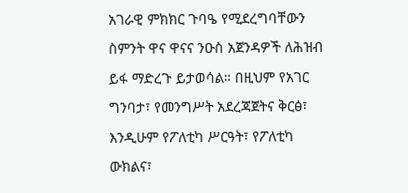አገራዊ ምክክር ጉባዔ የሚደረግባቸውን ስምንት ዋና ዋናና ንዑስ አጀንዳዎች ለሕዝብ ይፋ ማድረጉ ይታወሳል። በዚህም የአገር ግንባታ፣ የመንግሥት አደረጃጀትና ቅርፅ፣ እንዲሁም የፖለቲካ ሥርዓት፣ የፖለቲካ ውክልና፣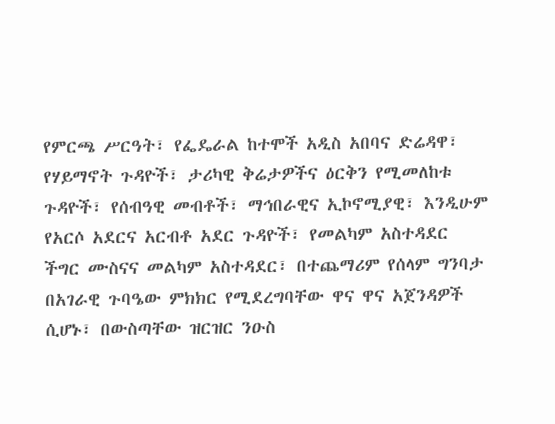የምርጫ ሥርዓት፣ የፌዴራል ከተሞች አዲስ አበባና ድሬዳዋ፣ የሃይማኖት ጉዳዮች፣ ታሪካዊ ቅሬታዎችና ዕርቅን የሚመለከቱ ጉዳዮች፣ የሰብዓዊ መብቶች፣ ማኅበራዊና ኢኮኖሚያዊ፣ እንዲሁም የአርሶ አደርና አርብቶ አደር ጉዳዮች፣ የመልካም አስተዳደር ችግር ሙስናና መልካም አስተዳደር፣ በተጨማሪም የሰላም ግንባታ በአገራዊ ጉባዔው ምክክር የሚደረግባቸው ዋና ዋና አጀንዳዎች ሲሆኑ፣ በውስጣቸው ዝርዝር ንዑስ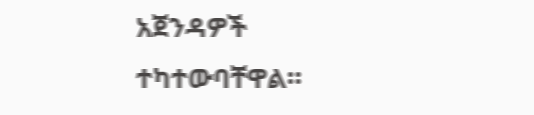አጀንዳዎች ተካተውባቸዋል።